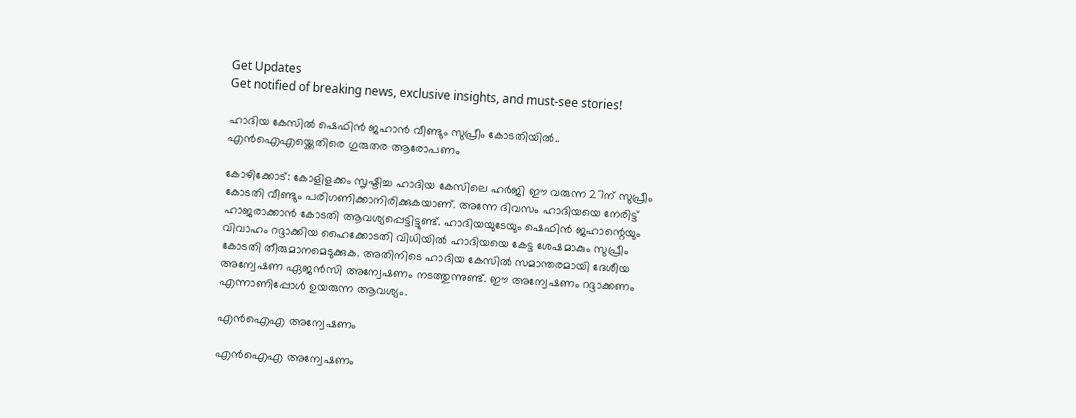Get Updates
Get notified of breaking news, exclusive insights, and must-see stories!

ഹാദിയ കേസിൽ ഷെഫിൻ ജഹാൻ വീണ്ടും സുപ്രീം കോടതിയിൽ.. എൻഐഎയ്ക്കെതിരെ ഗുരുതര ആരോപണം

കോഴിക്കോട്: കോളിളക്കം സൃഷ്ടിച്ച ഹാദിയ കേസിലെ ഹര്‍ജി ഈ വരുന്ന 27ന് സുപ്രീം കോടതി വീണ്ടും പരിഗണിക്കാനിരിക്കുകയാണ്. അന്നേ ദിവസം ഹാദിയയെ നേരിട്ട് ഹാജരാക്കാന്‍ കോടതി ആവശ്യപ്പെട്ടിട്ടുണ്ട്. ഹാദിയയുടേയും ഷെഫിന്‍ ജഹാന്റെയും വിവാഹം റദ്ദാക്കിയ ഹൈക്കോടതി വിധിയില്‍ ഹാദിയയെ കേട്ട ശേഷമാകും സുപ്രീം കോടതി തീരുമാനമെടുക്കുക. അതിനിടെ ഹാദിയ കേസില്‍ സമാന്തരമായി ദേശീയ അന്വേഷണ ഏജന്‍സി അന്വേഷണം നടത്തുന്നുണ്ട്. ഈ അന്വേഷണം റദ്ദാക്കണം എന്നാണിപ്പോള്‍ ഉയരുന്ന ആവശ്യം.

എന്‍ഐഎ അന്വേഷണം

എന്‍ഐഎ അന്വേഷണം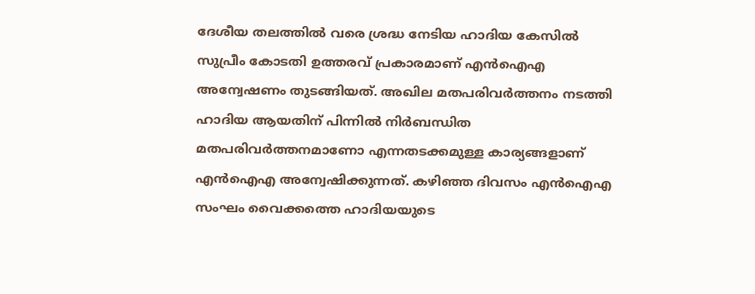ദേശീയ തലത്തില്‍ വരെ ശ്രദ്ധ നേടിയ ഹാദിയ കേസില്‍ സുപ്രീം കോടതി ഉത്തരവ് പ്രകാരമാണ് എന്‍ഐഎ അന്വേഷണം തുടങ്ങിയത്. അഖില മതപരിവര്‍ത്തനം നടത്തി ഹാദിയ ആയതിന് പിന്നില്‍ നിര്‍ബന്ധിത മതപരിവര്‍ത്തനമാണോ എന്നതടക്കമുള്ള കാര്യങ്ങളാണ് എന്‍ഐഎ അന്വേഷിക്കുന്നത്. കഴിഞ്ഞ ദിവസം എന്‍ഐഎ സംഘം വൈക്കത്തെ ഹാദിയയുടെ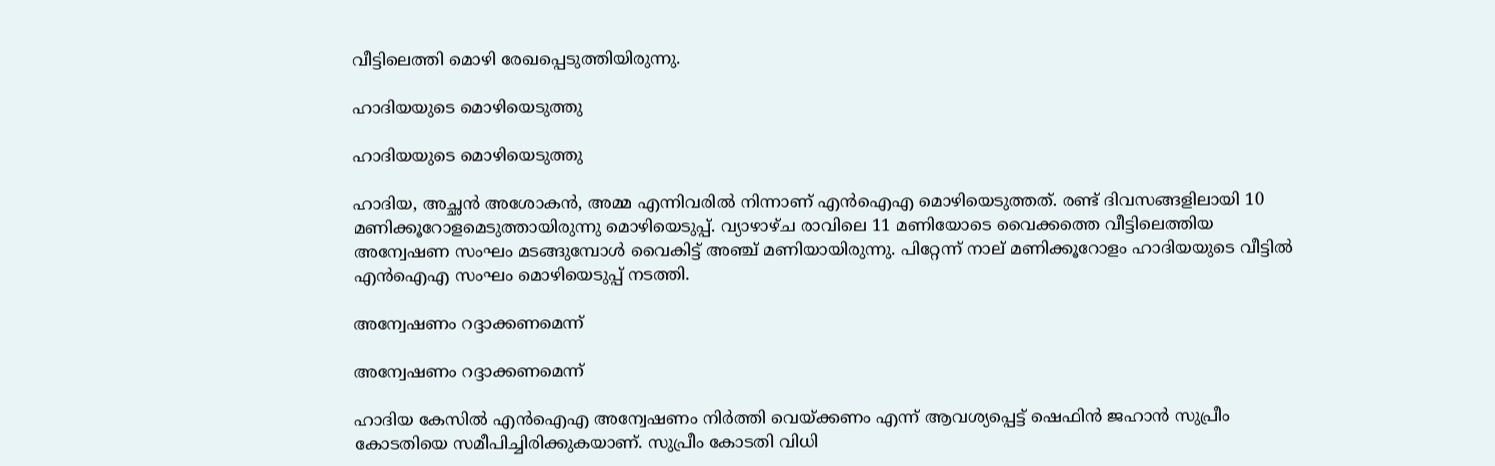വീട്ടിലെത്തി മൊഴി രേഖപ്പെടുത്തിയിരുന്നു.

ഹാദിയയുടെ മൊഴിയെടുത്തു

ഹാദിയയുടെ മൊഴിയെടുത്തു

ഹാദിയ, അച്ഛന്‍ അശോകന്‍, അമ്മ എന്നിവരില്‍ നിന്നാണ് എന്‍ഐഎ മൊഴിയെടുത്തത്. രണ്ട് ദിവസങ്ങളിലായി 10 മണിക്കൂറോളമെടുത്തായിരുന്നു മൊഴിയെടുപ്പ്. വ്യാഴാഴ്ച രാവിലെ 11 മണിയോടെ വൈക്കത്തെ വീട്ടിലെത്തിയ അന്വേഷണ സംഘം മടങ്ങുമ്പോള്‍ വൈകിട്ട് അഞ്ച് മണിയായിരുന്നു. പിറ്റേന്ന് നാല് മണിക്കൂറോളം ഹാദിയയുടെ വീട്ടില്‍ എന്‍ഐഎ സംഘം മൊഴിയെടുപ്പ് നടത്തി.

അന്വേഷണം റദ്ദാക്കണമെന്ന്

അന്വേഷണം റദ്ദാക്കണമെന്ന്

ഹാദിയ കേസില്‍ എന്‍ഐഎ അന്വേഷണം നിര്‍ത്തി വെയ്ക്കണം എന്ന് ആവശ്യപ്പെട്ട് ഷെഫിന്‍ ജഹാന്‍ സുപ്രീം കോടതിയെ സമീപിച്ചിരിക്കുകയാണ്. സുപ്രീം കോടതി വിധി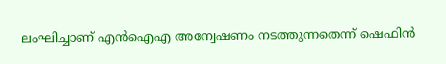ലംഘിച്ചാണ് എന്‍ഐഎ അന്വേഷണം നടത്തുന്നതെന്ന് ഷെഫിന്‍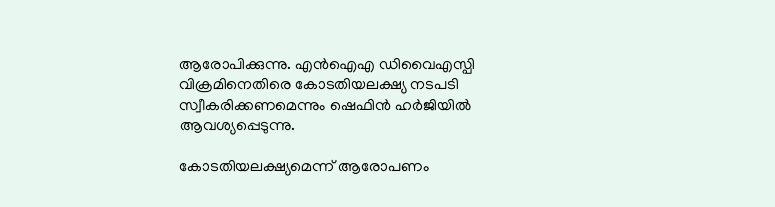ആരോപിക്കുന്നു. എന്‍ഐഎ ഡിവൈഎസ്പി വിക്രമിനെതിരെ കോടതിയലക്ഷ്യ നടപടി സ്വീകരിക്കണമെന്നും ഷെഫിന്‍ ഹര്‍ജിയില്‍ ആവശ്യപ്പെടുന്നു.

കോടതിയലക്ഷ്യമെന്ന് ആരോപണം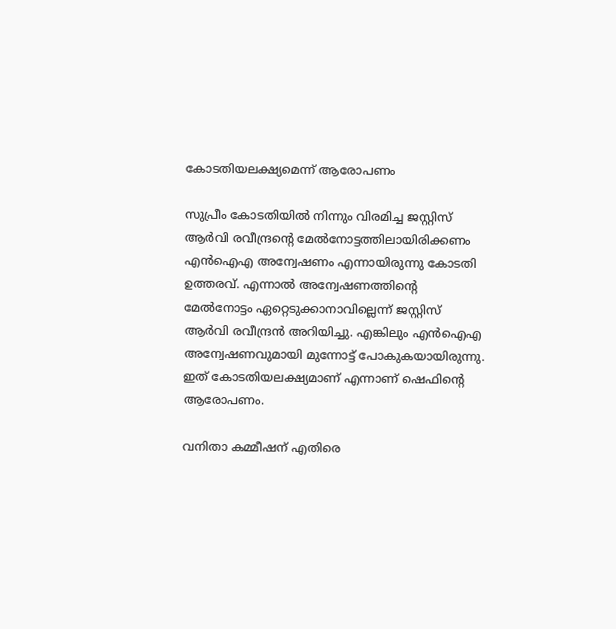കോടതിയലക്ഷ്യമെന്ന് ആരോപണം

സുപ്രീം കോടതിയില്‍ നിന്നും വിരമിച്ച ജസ്റ്റിസ് ആര്‍വി രവീന്ദ്രന്റെ മേല്‍നോട്ടത്തിലായിരിക്കണം എന്‍ഐഎ അന്വേഷണം എന്നായിരുന്നു കോടതി ഉത്തരവ്. എന്നാല്‍ അന്വേഷണത്തിന്റെ മേല്‍നോട്ടം ഏറ്റെടുക്കാനാവില്ലെന്ന് ജസ്റ്റിസ് ആര്‍വി രവീന്ദ്രന്‍ അറിയിച്ചു. എങ്കിലും എന്‍ഐഎ അന്വേഷണവുമായി മുന്നോട്ട് പോകുകയായിരുന്നു. ഇത് കോടതിയലക്ഷ്യമാണ് എന്നാണ് ഷെഫിന്റെ ആരോപണം.

വനിതാ കമ്മീഷന് എതിരെ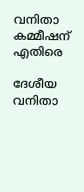വനിതാ കമ്മീഷന് എതിരെ

ദേശീയ വനിതാ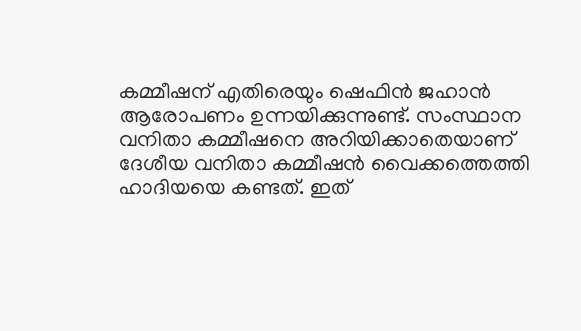കമ്മീഷന് എതിരെയും ഷെഫിന്‍ ജഹാന്‍ ആരോപണം ഉന്നയിക്കുന്നുണ്ട്. സംസ്ഥാന വനിതാ കമ്മീഷനെ അറിയിക്കാതെയാണ് ദേശീയ വനിതാ കമ്മീഷന്‍ വൈക്കത്തെത്തി ഹാദിയയെ കണ്ടത്. ഇത്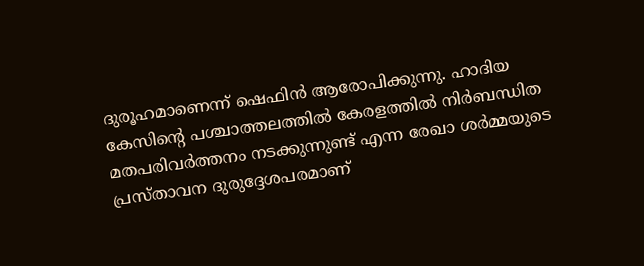ദുരൂഹമാണെന്ന് ഷെഫിന്‍ ആരോപിക്കുന്നു. ഹാദിയ കേസിന്റെ പശ്ചാത്തലത്തില്‍ കേരളത്തില്‍ നിര്‍ബന്ധിത മതപരിവര്‍ത്തനം നടക്കുന്നുണ്ട് എന്ന രേഖാ ശര്‍മ്മയുടെ പ്രസ്താവന ദുരുദ്ദേശപരമാണ്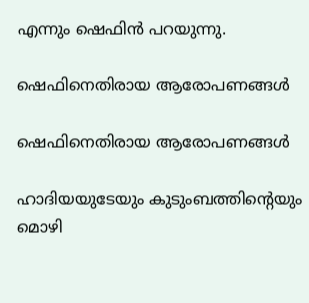എന്നും ഷെഫിന്‍ പറയുന്നു.

ഷെഫിനെതിരായ ആരോപണങ്ങൾ

ഷെഫിനെതിരായ ആരോപണങ്ങൾ

ഹാദിയയുടേയും കുടുംബത്തിന്റെയും മൊഴി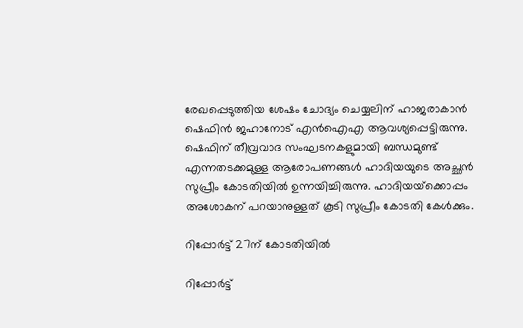രേഖപ്പെടുത്തിയ ശേഷം ചോദ്യം ചെയ്യലിന് ഹാജരാകാന്‍ ഷെഫിന്‍ ജഹാനോട് എന്‍ഐഎ ആവശ്യപ്പെട്ടിരുന്നു. ഷെഫിന് തീവ്രവാദ സംഘടനകളുമായി ബന്ധമുണ്ട് എന്നതടക്കമുള്ള ആരോപണങ്ങള്‍ ഹാദിയയുടെ അച്ഛന്‍ സുപ്രീം കോടതിയില്‍ ഉന്നയിച്ചിരുന്നു. ഹാദിയയ്‌ക്കൊപ്പം അശോകന് പറയാനുള്ളത് കൂടി സുപ്രീം കോടതി കേള്‍ക്കും.

റിപ്പോർട്ട് 27ന് കോടതിയിൽ

റിപ്പോർട്ട്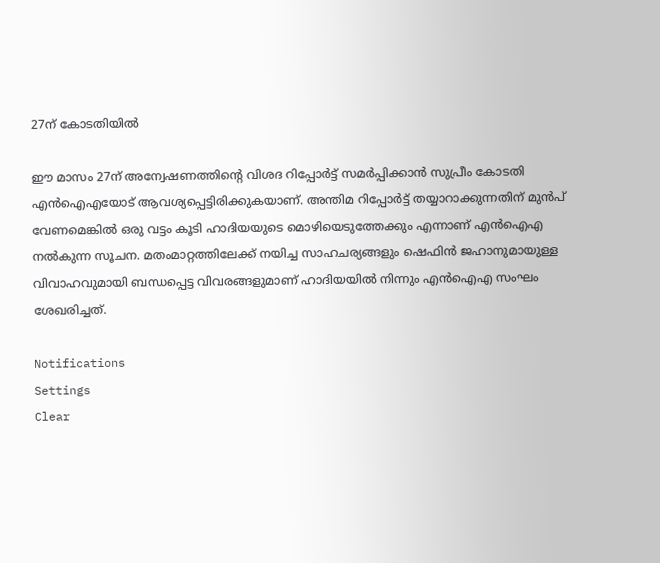27ന് കോടതിയിൽ

ഈ മാസം 27ന് അന്വേഷണത്തിന്റെ വിശദ റിപ്പോര്‍ട്ട് സമര്‍പ്പിക്കാന്‍ സുപ്രീം കോടതി എന്‍ഐഎയോട് ആവശ്യപ്പെട്ടിരിക്കുകയാണ്. അന്തിമ റിപ്പോര്‍ട്ട് തയ്യാറാക്കുന്നതിന് മുന്‍പ് വേണമെങ്കില്‍ ഒരു വട്ടം കൂടി ഹാദിയയുടെ മൊഴിയെടുത്തേക്കും എന്നാണ് എന്‍ഐഎ നല്‍കുന്ന സൂചന. മതംമാറ്റത്തിലേക്ക് നയിച്ച സാഹചര്യങ്ങളും ഷെഫിന്‍ ജഹാനുമായുള്ള വിവാഹവുമായി ബന്ധപ്പെട്ട വിവരങ്ങളുമാണ് ഹാദിയയില്‍ നിന്നും എന്‍ഐഎ സംഘം ശേഖരിച്ചത്.

Notifications
Settings
Clear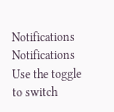Notifications
Notifications
Use the toggle to switch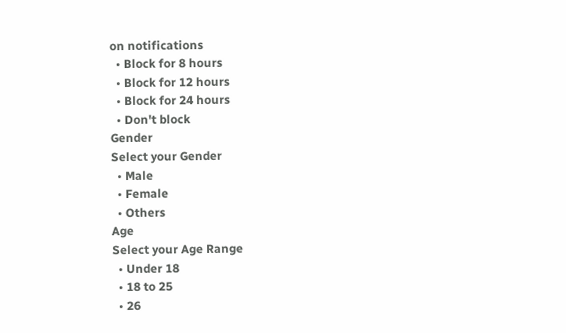on notifications
  • Block for 8 hours
  • Block for 12 hours
  • Block for 24 hours
  • Don't block
Gender
Select your Gender
  • Male
  • Female
  • Others
Age
Select your Age Range
  • Under 18
  • 18 to 25
  • 26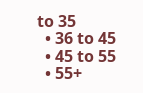to 35
  • 36 to 45
  • 45 to 55
  • 55+